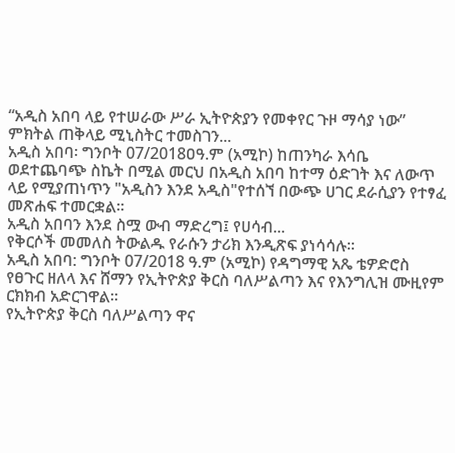“አዲስ አበባ ላይ የተሠራው ሥራ ኢትዮጵያን የመቀየር ጉዞ ማሳያ ነው” ምክትል ጠቅላይ ሚኒስትር ተመስገን...
አዲስ አበባ፡ ግንቦት 07/2018ዐዓ.ም (አሚኮ) ከጠንካራ እሳቤ ወደተጨባጭ ስኬት በሚል መርህ በአዲስ አበባ ከተማ ዕድገት እና ለውጥ ላይ የሚያጠነጥን "አዲስን እንደ አዲስ"የተሰኘ በውጭ ሀገር ደራሲያን የተፃፈ መጽሐፍ ተመርቋል።
አዲስ አበባን እንደ ስሟ ውብ ማድረግ፤ የሀሳብ...
የቅርሶች መመለስ ትውልዱ የራሱን ታሪክ እንዲጽፍ ያነሳሳሉ።
አዲስ አበባ: ግንቦት 07/2018 ዓ.ም (አሚኮ) የዳግማዊ አጼ ቴዎድሮስ የፀጉር ዘለላ እና ሸማን የኢትዮጵያ ቅርስ ባለሥልጣን እና የእንግሊዝ ሙዚየም ርክክብ አድርገዋል።
የኢትዮጵያ ቅርስ ባለሥልጣን ዋና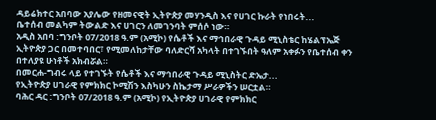ዳይሬክተር አበባው አያሌው የዘመናዊት ኢትዮጵያ መሃንዲስ እና የሀገር ኩራት የነበሩት...
ቤተሰብ መልካም ትውልድ እና ሀገርን ለመገንባት ምሰሶ ነው።
አዲስ አበባ :ግንቦት 07/2018 ዓ.ም (አሚኮ) የሴቶች እና ማኅበራዊ ጉዳይ ሚኒስቴር ከሄልፕኤጅ ኢትዮጵያ ጋር በመተባበር፣ የሚመለከታቸው ባለድርሻ አካላት በተገኙበት ዓለም አቀፉን የቤተሰብ ቀን በተለያዩ ሁነቶች አክብሯል።
በመርሐ-ግብሩ ላይ የተገኙት የሴቶች እና ማኅበራዊ ጉዳይ ሚኒስትር ድኤታ...
የኢትዮጵያ ሀገራዊ የምክክር ኮሚሽን እስካሁን ስኬታማ ሥራዎችን ሠርቷል።
ባሕር ዳር :ግንቦት 07/2018 ዓ.ም (አሚኮ) የኢትዮጵያ ሀገራዊ የምክክር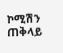ኮሚሽን ጠቅላይ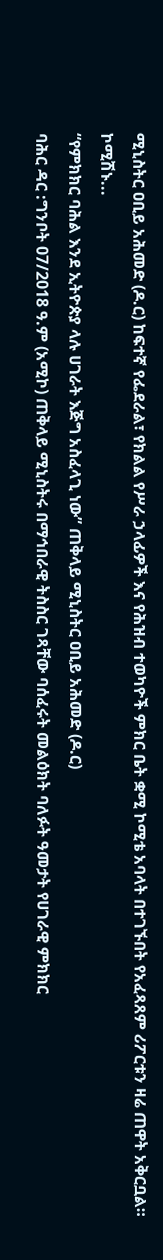ሚኒስትር ዐቢይ አሕመድ (ዶ.ር) ከፍተኛ የፌደራል፣ የክልል የሥራ ኃላፊዎች እና የሕዝብ ተወካዮች ምክር ቤት ቋሚ ኮሚቴ አባላት በተገኙበት የአፈጻጸም ሪፖርቱን ዛሬ ጠዋት አቅርቧል።
ኮሚሽኑ...
“የምክክር ባሕል እንደ ኢትዮጵያ ላሉ ሀገራት እጅግ አስፈላጊ ነው” ጠቅላይ ሚኒስትር ዐቢይ አሕመድ (ዶ.ር)
ባሕር ዳር :ግንቦት 07/2018 ዓ.ም (አሚኮ) ጠቅላይ ሚኒስትሩ በማኅበራዊ ትስስር ገጻቸው ባሰፈሩት መልዕክት ባለፉት ዓመታት የሀገራዊ ምክክር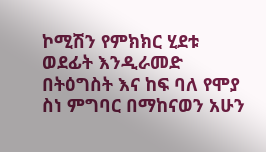ኮሚሽን የምክክር ሂደቱ ወደፊት እንዲራመድ በትዕግስት እና ከፍ ባለ የሞያ ስነ ምግባር በማከናወን አሁን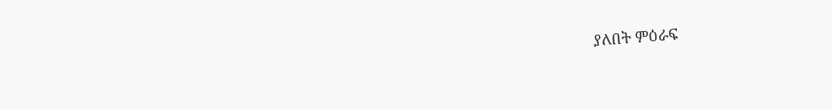ያለበት ምዕራፍ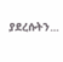ያደረሱትን...